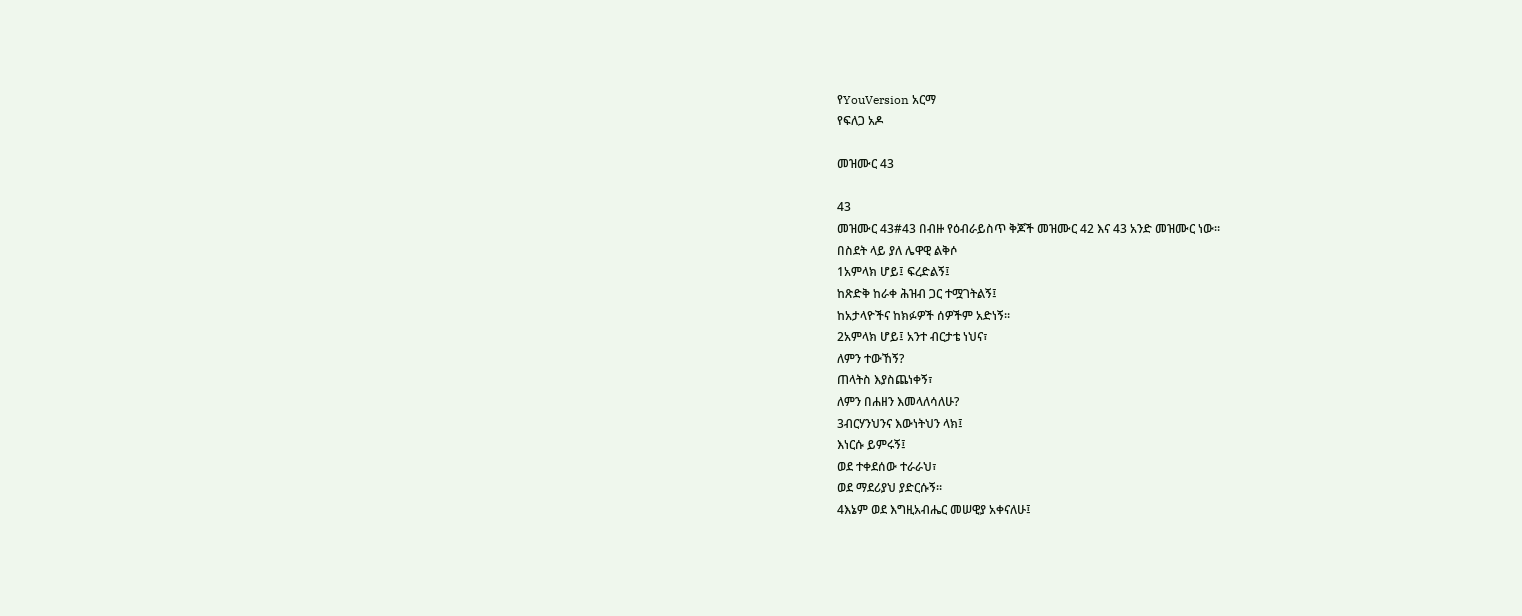የYouVersion አርማ
የፍለጋ አዶ

መዝሙር 43

43
መዝሙር 43#43 በብዙ የዕብራይስጥ ቅጆች መዝሙር 42 እና 43 አንድ መዝሙር ነው።
በስደት ላይ ያለ ሌዋዊ ልቅሶ
1አምላክ ሆይ፤ ፍረድልኝ፤
ከጽድቅ ከራቀ ሕዝብ ጋር ተሟገትልኝ፤
ከአታላዮችና ከክፉዎች ሰዎችም አድነኝ።
2አምላክ ሆይ፤ አንተ ብርታቴ ነህና፣
ለምን ተውኸኝ?
ጠላትስ እያስጨነቀኝ፣
ለምን በሐዘን እመላለሳለሁ?
3ብርሃንህንና እውነትህን ላክ፤
እነርሱ ይምሩኝ፤
ወደ ተቀደሰው ተራራህ፣
ወደ ማደሪያህ ያድርሱኝ።
4እኔም ወደ እግዚአብሔር መሠዊያ አቀናለሁ፤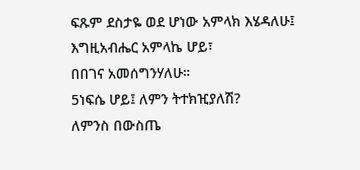ፍጹም ደስታዬ ወደ ሆነው አምላክ እሄዳለሁ፤
እግዚአብሔር አምላኬ ሆይ፣
በበገና አመሰግንሃለሁ።
5ነፍሴ ሆይ፤ ለምን ትተክዢያለሽ?
ለምንስ በውስጤ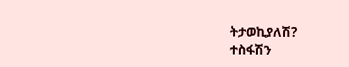ትታወኪያለሽ?
ተስፋሽን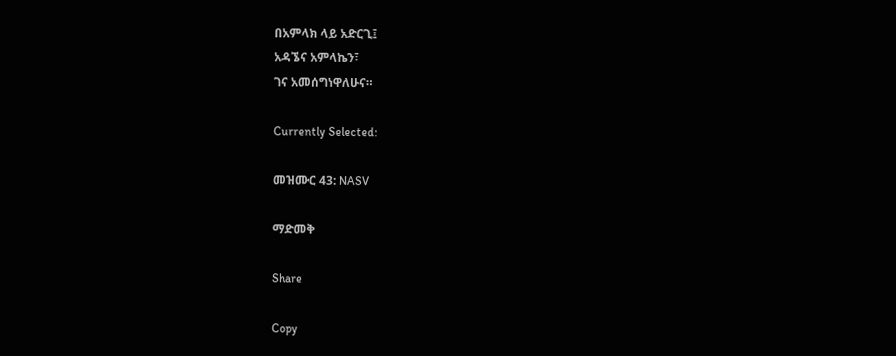በአምላክ ላይ አድርጊ፤
አዳኜና አምላኬን፣
ገና አመሰግነዋለሁና።

Currently Selected:

መዝሙር 43: NASV

ማድመቅ

Share

Copy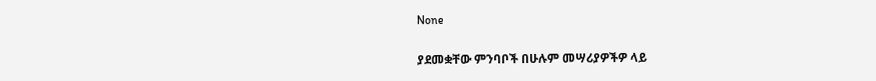None

ያደመቋቸው ምንባቦች በሁሉም መሣሪያዎችዎ ላይ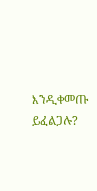እንዲቀመጡ ይፈልጋሉ?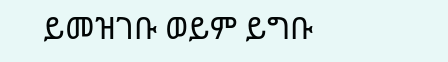ይመዝገቡ ወይም ይግቡ